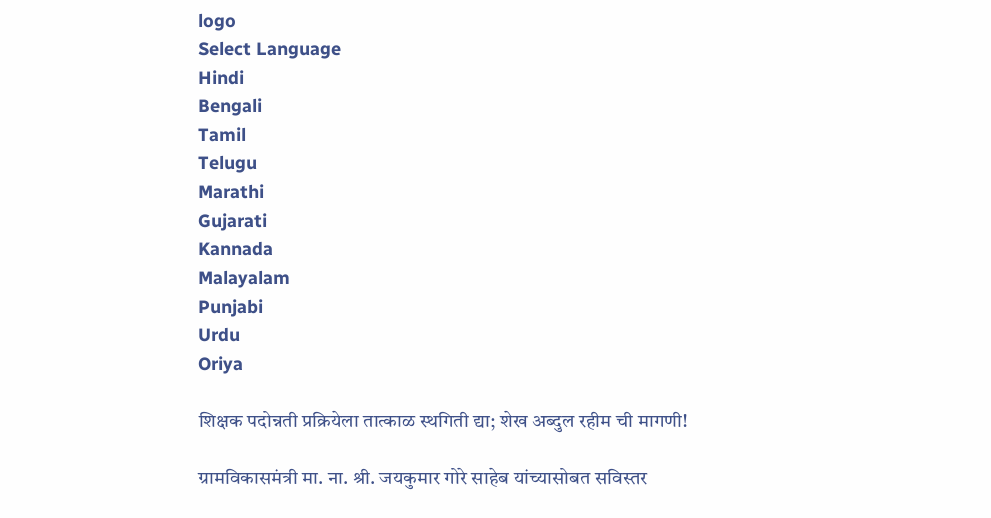logo
Select Language
Hindi
Bengali
Tamil
Telugu
Marathi
Gujarati
Kannada
Malayalam
Punjabi
Urdu
Oriya

शिक्षक पदोन्नती प्रक्रियेला तात्काळ स्थगिती द्या; शेख अब्दुल रहीम ची मागणी!

ग्रामविकासमंत्री मा. ना. श्री. जयकुमार गोरे साहेब यांच्यासोबत सविस्तर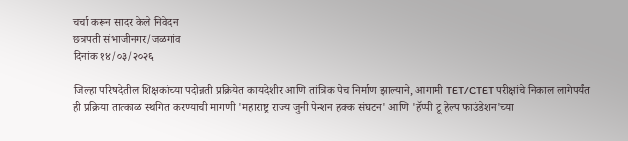चर्चा करून सादर केले निवेदन
छत्रपती संभाजीनगर/जळगांव
दिनांक १४/०३/२०२६

जिल्हा परिषदेतील शिक्षकांच्या पदोन्नती प्रक्रियेत कायदेशीर आणि तांत्रिक पेच निर्माण झाल्याने, आगामी TET/CTET परीक्षांचे निकाल लागेपर्यंत ही प्रक्रिया तात्काळ स्थगित करण्याची मागणी 'महाराष्ट्र राज्य जुनी पेन्शन हक्क संघटन' आणि 'हॅप्पी टू हेल्प फाउंडेशन'च्या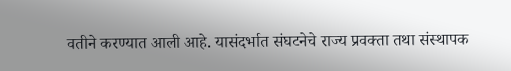वतीने करण्यात आली आहे. यासंदर्भात संघटनेचे राज्य प्रवक्ता तथा संस्थापक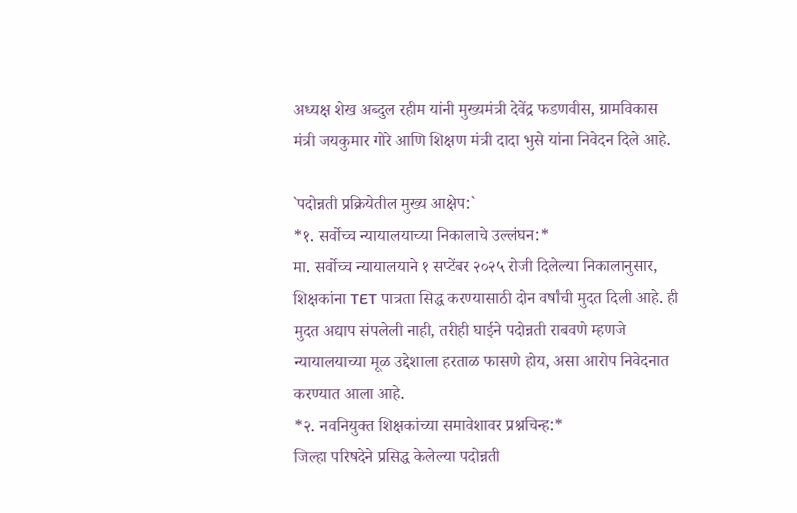अध्यक्ष शेख अब्दुल रहीम यांनी मुख्यमंत्री देवेंद्र फडणवीस, ग्रामविकास मंत्री जयकुमार गोरे आणि शिक्षण मंत्री दादा भुसे यांना निवेदन दिले आहे.

`पदोन्नती प्रक्रियेतील मुख्य आक्षेप:`
*१. सर्वोच्च न्यायालयाच्या निकालाचे उल्लंघन:*
मा. सर्वोच्च न्यायालयाने १ सप्टेंबर २०२५ रोजी दिलेल्या निकालानुसार, शिक्षकांना TET पात्रता सिद्ध करण्यासाठी दोन वर्षांची मुदत दिली आहे. ही मुदत अद्याप संपलेली नाही, तरीही घाईने पदोन्नती राबवणे म्हणजे न्यायालयाच्या मूळ उद्देशाला हरताळ फासणे होय, असा आरोप निवेदनात करण्यात आला आहे.
*२. नवनियुक्त शिक्षकांच्या समावेशावर प्रश्नचिन्ह:*
जिल्हा परिषदेने प्रसिद्ध केलेल्या पदोन्नती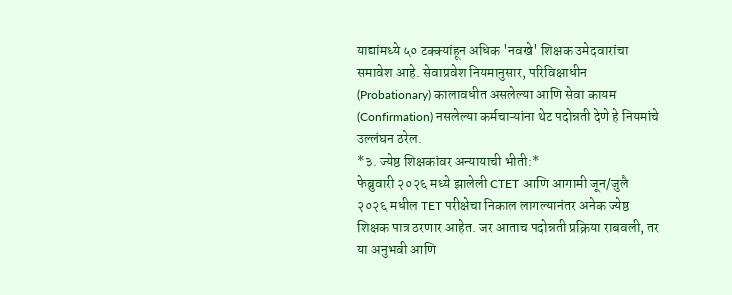याद्यांमध्ये ५० टक्क्यांहून अधिक 'नवखे' शिक्षक उमेदवारांचा समावेश आहे. सेवाप्रवेश नियमानुसार, परिविक्षाधीन (Probationary) कालावधीत असलेल्या आणि सेवा कायम (Confirmation) नसलेल्या कर्मचाऱ्यांना थेट पदोन्नती देणे हे नियमांचे उल्लंघन ठरेल.
*३. ज्येष्ठ शिक्षकांवर अन्यायाची भीती:*
फेब्रुवारी २०२६ मध्ये झालेली CTET आणि आगामी जून/जुलै २०२६ मधील TET परीक्षेचा निकाल लागल्यानंतर अनेक ज्येष्ठ शिक्षक पात्र ठरणार आहेत. जर आताच पदोन्नती प्रक्रिया राबवली, तर या अनुभवी आणि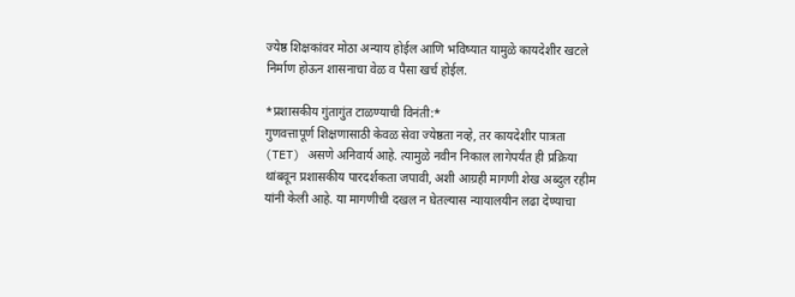ज्येष्ठ शिक्षकांवर मोठा अन्याय होईल आणि भविष्यात यामुळे कायदेशीर खटले निर्माण होऊन शासनाचा वेळ व पैसा खर्च होईल.

*प्रशासकीय गुंतागुंत टाळण्याची विनंती:*
गुणवत्तापूर्ण शिक्षणासाठी केवळ सेवा ज्येष्ठता नव्हे, तर कायदेशीर पात्रता (TET) असणे अनिवार्य आहे. त्यामुळे नवीन निकाल लागेपर्यंत ही प्रक्रिया थांबवून प्रशासकीय पारदर्शकता जपावी, अशी आग्रही मागणी शेख अब्दुल रहीम यांनी केली आहे. या मागणीची दखल न घेतल्यास न्यायालयीन लढा देण्याचा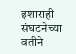इशाराही संघटनेच्या वतीने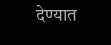देण्यात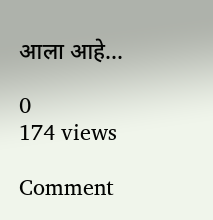आला आहे...

0
174 views

Comment